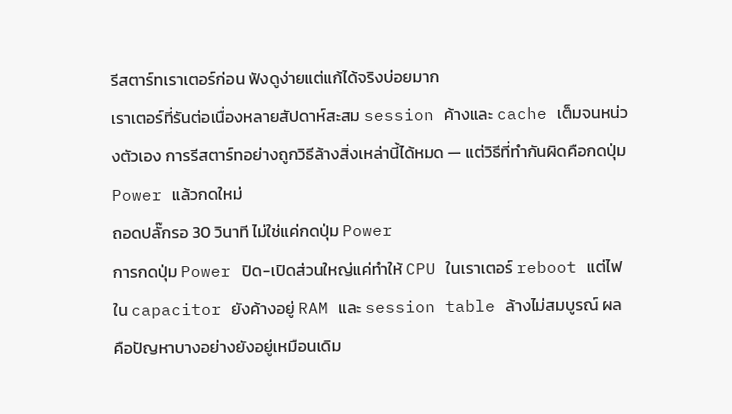รีสตาร์ทเราเตอร์ก่อน ฟังดูง่ายแต่แก้ได้จริงบ่อยมาก
เราเตอร์ที่รันต่อเนื่องหลายสัปดาห์สะสม session ค้างและ cache เต็มจนหน่วงตัวเอง การรีสตาร์ทอย่างถูกวิธีล้างสิ่งเหล่านี้ได้หมด — แต่วิธีที่ทำกันผิดคือกดปุ่ม Power แล้วกดใหม่
ถอดปลั๊กรอ 30 วินาที ไม่ใช่แค่กดปุ่ม Power
การกดปุ่ม Power ปิด-เปิดส่วนใหญ่แค่ทำให้ CPU ในเราเตอร์ reboot แต่ไฟใน capacitor ยังค้างอยู่ RAM และ session table ล้างไม่สมบูรณ์ ผลคือปัญหาบางอย่างยังอยู่เหมือนเดิม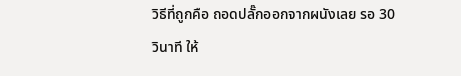วิธีที่ถูกคือ ถอดปลั๊กออกจากผนังเลย รอ 30 วินาที ให้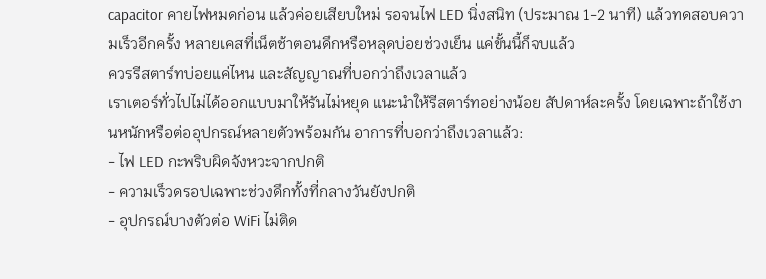capacitor คายไฟหมดก่อน แล้วค่อยเสียบใหม่ รอจนไฟ LED นิ่งสนิท (ประมาณ 1-2 นาที) แล้วทดสอบความเร็วอีกครั้ง หลายเคสที่เน็ตช้าตอนดึกหรือหลุดบ่อยช่วงเย็น แค่ขั้นนี้ก็จบแล้ว
ควรรีสตาร์ทบ่อยแค่ไหน และสัญญาณที่บอกว่าถึงเวลาแล้ว
เราเตอร์ทั่วไปไม่ได้ออกแบบมาให้รันไม่หยุด แนะนำให้รีสตาร์ทอย่างน้อย สัปดาห์ละครั้ง โดยเฉพาะถ้าใช้งานหนักหรือต่ออุปกรณ์หลายตัวพร้อมกัน อาการที่บอกว่าถึงเวลาแล้ว:
- ไฟ LED กะพริบผิดจังหวะจากปกติ
- ความเร็วดรอปเฉพาะช่วงดึกทั้งที่กลางวันยังปกติ
- อุปกรณ์บางตัวต่อ WiFi ไม่ติด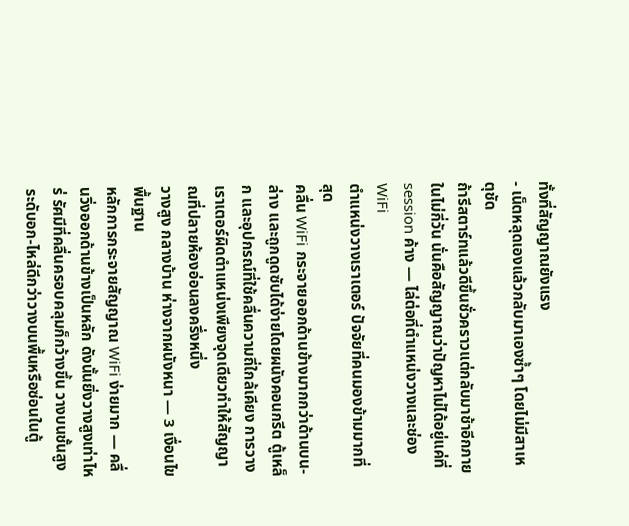ทั้งที่สัญญาณยังแรง
- เน็ตหลุดเองแล้วกลับมาเองซ้ำๆ โดยไม่มีสาเหตุชัด
ถ้ารีสตาร์ทแล้วดีขึ้นชั่วคราวแต่กลับมาช้าอีกภายในไม่กี่วัน นั่นคือสัญญาณว่าปัญหาไม่ได้อยู่แค่ที่ session ค้าง — ไล่ต่อที่ตำแหน่งวางและช่อง WiFi
ตำแหน่งวางเราเตอร์ ปัจจัยที่คนมองข้ามมากที่สุด
คลื่น WiFi กระจายออกด้านข้างมากกว่าด้านบน-ล่าง และถูกดูดซับได้ง่ายโดยผนังคอนกรีต ตู้เหล็ก และอุปกรณ์ที่ใช้คลื่นความถี่ใกล้เคียง การวางเราเตอร์ผิดตำแหน่งเพียงจุดเดียวทำให้สัญญาณที่ปลายห้องอ่อนลงครึ่งหนึ่ง
วางสูง กลางบ้าน ห่างจากผนังหนา — 3 เงื่อนไขพื้นฐาน
หลักการกระจายสัญญาณ WiFi ง่ายมาก — คลื่นวิ่งออกด้านข้างเป็นหลัก ดังนั้นยิ่งวางสูงเท่าไหร่ รัศมีที่คลื่นครอบคลุมก็กว้างขึ้น วางบนชั้นสูงระดับอก-ไหล่ดีกว่าวางบนพื้นหรือซ่อนในตู้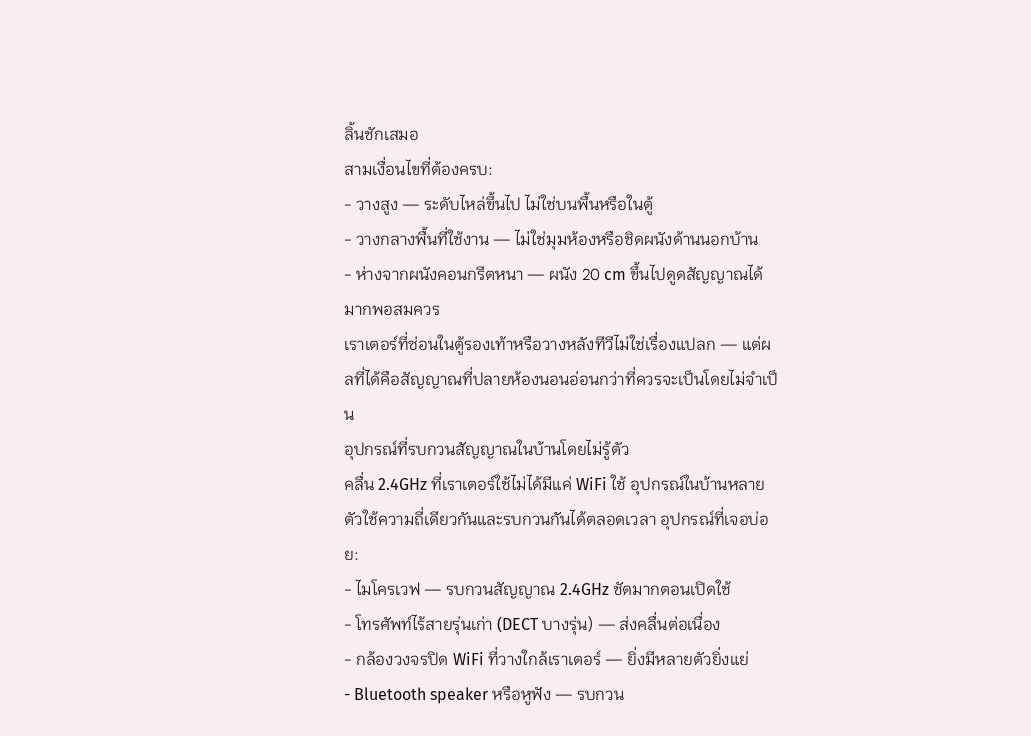ลิ้นชักเสมอ
สามเงื่อนไขที่ต้องครบ:
- วางสูง — ระดับไหล่ขึ้นไป ไม่ใช่บนพื้นหรือในตู้
- วางกลางพื้นที่ใช้งาน — ไม่ใช่มุมห้องหรือชิดผนังด้านนอกบ้าน
- ห่างจากผนังคอนกรีตหนา — ผนัง 20 cm ขึ้นไปดูดสัญญาณได้มากพอสมควร
เราเตอร์ที่ซ่อนในตู้รองเท้าหรือวางหลังทีวีไม่ใช่เรื่องแปลก — แต่ผลที่ได้คือสัญญาณที่ปลายห้องนอนอ่อนกว่าที่ควรจะเป็นโดยไม่จำเป็น
อุปกรณ์ที่รบกวนสัญญาณในบ้านโดยไม่รู้ตัว
คลื่น 2.4GHz ที่เราเตอร์ใช้ไม่ได้มีแค่ WiFi ใช้ อุปกรณ์ในบ้านหลายตัวใช้ความถี่เดียวกันและรบกวนกันได้ตลอดเวลา อุปกรณ์ที่เจอบ่อย:
- ไมโครเวฟ — รบกวนสัญญาณ 2.4GHz ชัดมากตอนเปิดใช้
- โทรศัพท์ไร้สายรุ่นเก่า (DECT บางรุ่น) — ส่งคลื่นต่อเนื่อง
- กล้องวงจรปิด WiFi ที่วางใกล้เราเตอร์ — ยิ่งมีหลายตัวยิ่งแย่
- Bluetooth speaker หรือหูฟัง — รบกวน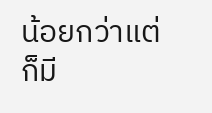น้อยกว่าแต่ก็มี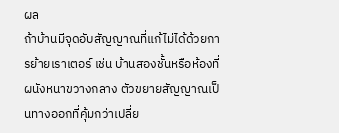ผล
ถ้าบ้านมีจุดอับสัญญาณที่แก้ไม่ได้ด้วยการย้ายเราเตอร์ เช่น บ้านสองชั้นหรือห้องที่ผนังหนาขวางกลาง ตัวขยายสัญญาณเป็นทางออกที่คุ้มกว่าเปลี่ย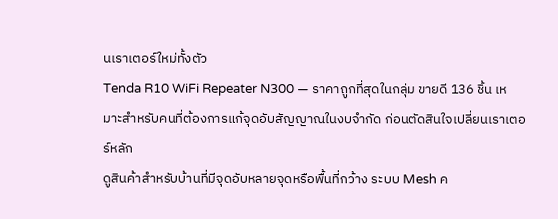นเราเตอร์ใหม่ทั้งตัว
Tenda R10 WiFi Repeater N300 — ราคาถูกที่สุดในกลุ่ม ขายดี 136 ชิ้น เหมาะสำหรับคนที่ต้องการแก้จุดอับสัญญาณในงบจำกัด ก่อนตัดสินใจเปลี่ยนเราเตอร์หลัก
ดูสินค้าสำหรับบ้านที่มีจุดอับหลายจุดหรือพื้นที่กว้าง ระบบ Mesh ค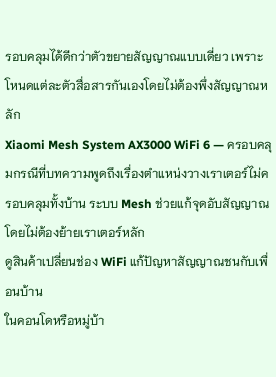รอบคลุมได้ดีกว่าตัวขยายสัญญาณแบบเดี่ยว เพราะโหนดแต่ละตัวสื่อสารกันเองโดยไม่ต้องพึ่งสัญญาณหลัก
Xiaomi Mesh System AX3000 WiFi 6 — ครอบคลุมกรณีที่บทความพูดถึงเรื่องตำแหน่งวางเราเตอร์ไม่ครอบคลุมทั้งบ้าน ระบบ Mesh ช่วยแก้จุดอับสัญญาณโดยไม่ต้องย้ายเราเตอร์หลัก
ดูสินค้าเปลี่ยนช่อง WiFi แก้ปัญหาสัญญาณชนกับเพื่อนบ้าน
ในคอนโดหรือหมู่บ้า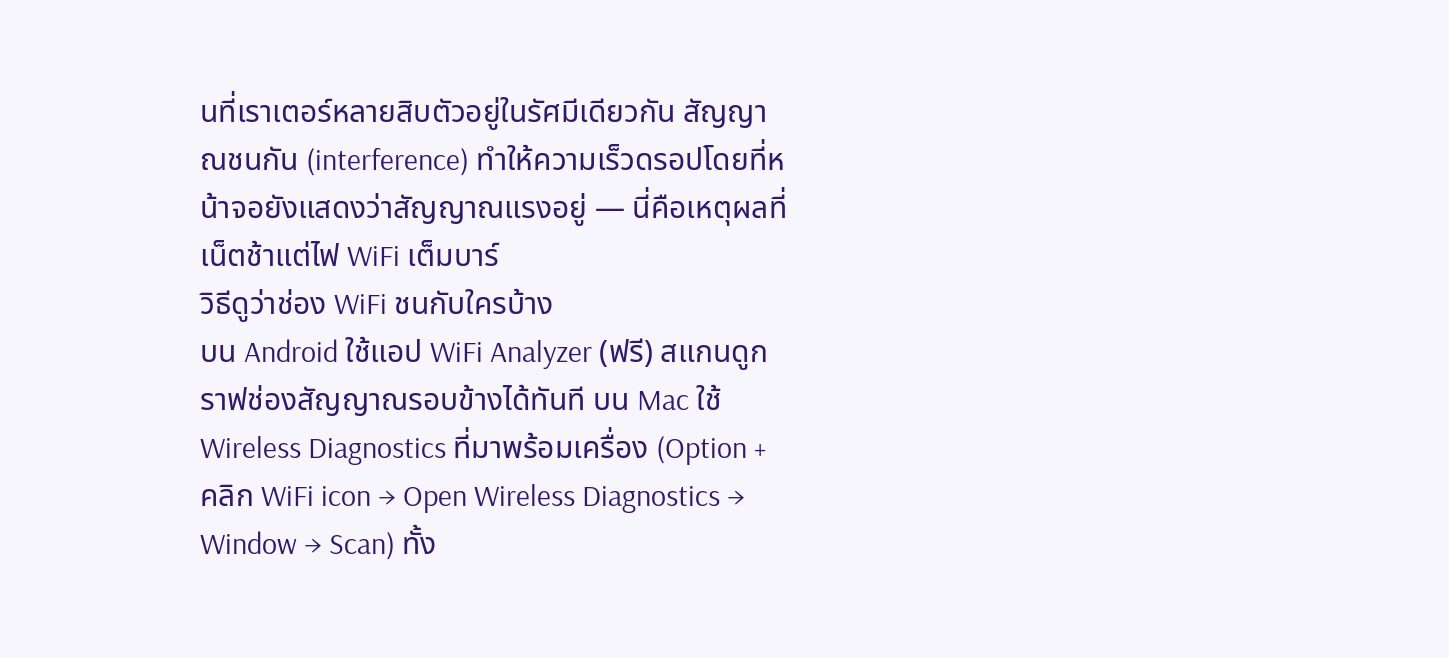นที่เราเตอร์หลายสิบตัวอยู่ในรัศมีเดียวกัน สัญญาณชนกัน (interference) ทำให้ความเร็วดรอปโดยที่หน้าจอยังแสดงว่าสัญญาณแรงอยู่ — นี่คือเหตุผลที่เน็ตช้าแต่ไฟ WiFi เต็มบาร์
วิธีดูว่าช่อง WiFi ชนกับใครบ้าง
บน Android ใช้แอป WiFi Analyzer (ฟรี) สแกนดูกราฟช่องสัญญาณรอบข้างได้ทันที บน Mac ใช้ Wireless Diagnostics ที่มาพร้อมเครื่อง (Option + คลิก WiFi icon → Open Wireless Diagnostics → Window → Scan) ทั้ง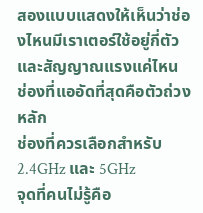สองแบบแสดงให้เห็นว่าช่องไหนมีเราเตอร์ใช้อยู่กี่ตัวและสัญญาณแรงแค่ไหน ช่องที่แออัดที่สุดคือตัวถ่วงหลัก
ช่องที่ควรเลือกสำหรับ 2.4GHz และ 5GHz
จุดที่คนไม่รู้คือ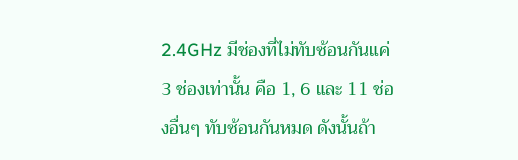2.4GHz มีช่องที่ไม่ทับซ้อนกันแค่ 3 ช่องเท่านั้น คือ 1, 6 และ 11 ช่องอื่นๆ ทับซ้อนกันหมด ดังนั้นถ้า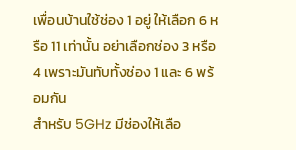เพื่อนบ้านใช้ช่อง 1 อยู่ ให้เลือก 6 หรือ 11 เท่านั้น อย่าเลือกช่อง 3 หรือ 4 เพราะมันทับทั้งช่อง 1 และ 6 พร้อมกัน
สำหรับ 5GHz มีช่องให้เลือ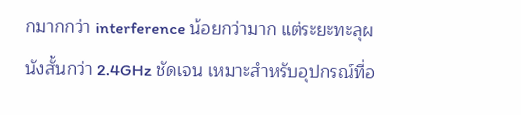กมากกว่า interference น้อยกว่ามาก แต่ระยะทะลุผนังสั้นกว่า 2.4GHz ชัดเจน เหมาะสำหรับอุปกรณ์ที่อ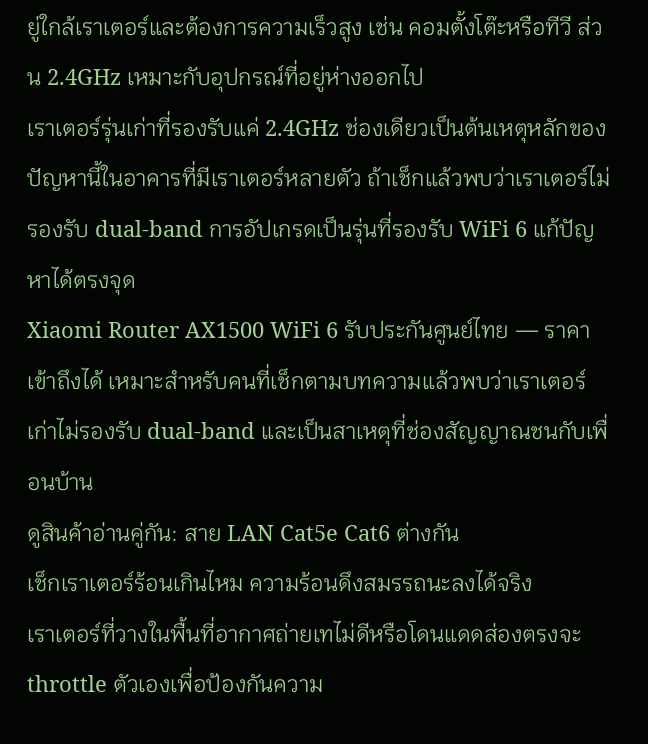ยู่ใกล้เราเตอร์และต้องการความเร็วสูง เช่น คอมตั้งโต๊ะหรือทีวี ส่วน 2.4GHz เหมาะกับอุปกรณ์ที่อยู่ห่างออกไป
เราเตอร์รุ่นเก่าที่รองรับแค่ 2.4GHz ช่องเดียวเป็นต้นเหตุหลักของปัญหานี้ในอาคารที่มีเราเตอร์หลายตัว ถ้าเช็กแล้วพบว่าเราเตอร์ไม่รองรับ dual-band การอัปเกรดเป็นรุ่นที่รองรับ WiFi 6 แก้ปัญหาได้ตรงจุด
Xiaomi Router AX1500 WiFi 6 รับประกันศูนย์ไทย — ราคาเข้าถึงได้ เหมาะสำหรับคนที่เช็กตามบทความแล้วพบว่าเราเตอร์เก่าไม่รองรับ dual-band และเป็นสาเหตุที่ช่องสัญญาณชนกับเพื่อนบ้าน
ดูสินค้าอ่านคู่กัน: สาย LAN Cat5e Cat6 ต่างกัน
เช็กเราเตอร์ร้อนเกินไหม ความร้อนดึงสมรรถนะลงได้จริง
เราเตอร์ที่วางในพื้นที่อากาศถ่ายเทไม่ดีหรือโดนแดดส่องตรงจะ throttle ตัวเองเพื่อป้องกันความ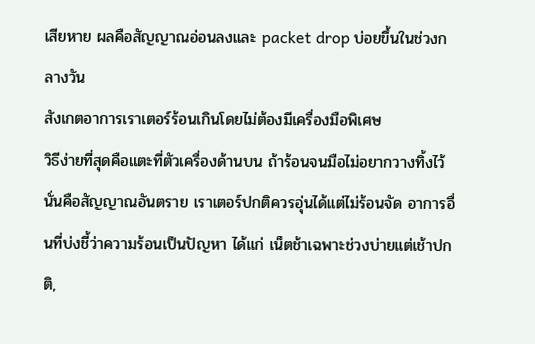เสียหาย ผลคือสัญญาณอ่อนลงและ packet drop บ่อยขึ้นในช่วงกลางวัน
สังเกตอาการเราเตอร์ร้อนเกินโดยไม่ต้องมีเครื่องมือพิเศษ
วิธีง่ายที่สุดคือแตะที่ตัวเครื่องด้านบน ถ้าร้อนจนมือไม่อยากวางทิ้งไว้ นั่นคือสัญญาณอันตราย เราเตอร์ปกติควรอุ่นได้แต่ไม่ร้อนจัด อาการอื่นที่บ่งชี้ว่าความร้อนเป็นปัญหา ได้แก่ เน็ตช้าเฉพาะช่วงบ่ายแต่เช้าปกติ,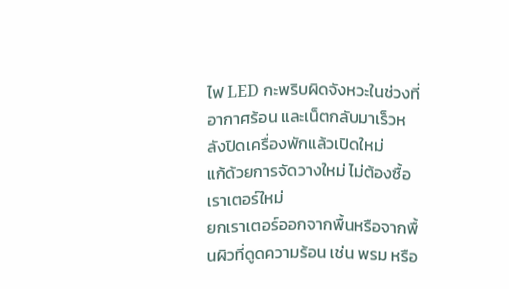ไฟ LED กะพริบผิดจังหวะในช่วงที่อากาศร้อน และเน็ตกลับมาเร็วหลังปิดเครื่องพักแล้วเปิดใหม่
แก้ด้วยการจัดวางใหม่ ไม่ต้องซื้อเราเตอร์ใหม่
ยกเราเตอร์ออกจากพื้นหรือจากพื้นผิวที่ดูดความร้อน เช่น พรม หรือ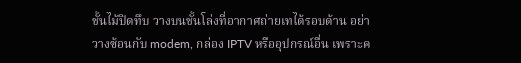ชั้นไม้ปิดทึบ วางบนชั้นโล่งที่อากาศถ่ายเทได้รอบด้าน อย่าวางซ้อนกับ modem, กล่อง IPTV หรืออุปกรณ์อื่น เพราะค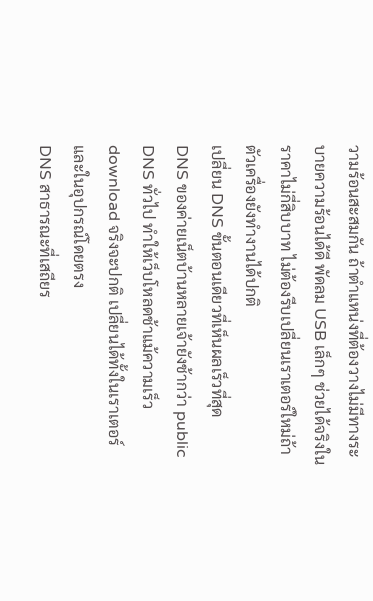วามร้อนสะสมกัน ถ้าตำแหน่งที่ต้องวางไม่มีทางระบายความร้อนได้ดี พัดลม USB เล็กๆ ช่วยได้จริงในราคาไม่กี่สิบบาท ไม่ต้องรีบเปลี่ยนเราเตอร์ใหม่ถ้าตัวเครื่องยังทำงานได้ปกติ
เปลี่ยน DNS ขั้นตอนเดียวที่เห็นผลเร็วที่สุด
DNS ของค่ายเน็ตบ้านหลายเจ้ายังช้ากว่า public DNS ทั่วไป ทำให้เว็บโหลดช้าแม้ความเร็ว download จริงจะปกติ เปลี่ยนได้ทั้งในเราเตอร์และในอุปกรณ์โดยตรง
DNS สาธารณะที่เสถียร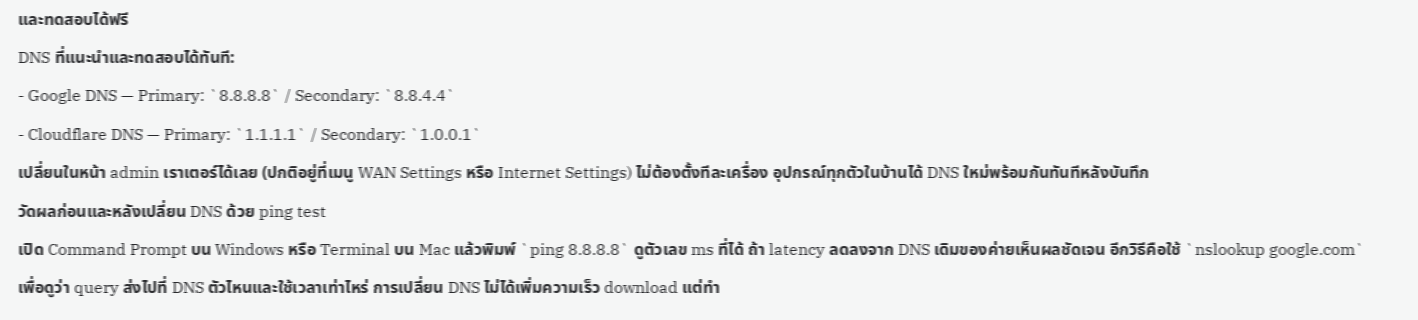และทดสอบได้ฟรี
DNS ที่แนะนำและทดสอบได้ทันที:
- Google DNS — Primary: `8.8.8.8` / Secondary: `8.8.4.4`
- Cloudflare DNS — Primary: `1.1.1.1` / Secondary: `1.0.0.1`
เปลี่ยนในหน้า admin เราเตอร์ได้เลย (ปกติอยู่ที่เมนู WAN Settings หรือ Internet Settings) ไม่ต้องตั้งทีละเครื่อง อุปกรณ์ทุกตัวในบ้านได้ DNS ใหม่พร้อมกันทันทีหลังบันทึก
วัดผลก่อนและหลังเปลี่ยน DNS ด้วย ping test
เปิด Command Prompt บน Windows หรือ Terminal บน Mac แล้วพิมพ์ `ping 8.8.8.8` ดูตัวเลข ms ที่ได้ ถ้า latency ลดลงจาก DNS เดิมของค่ายเห็นผลชัดเจน อีกวิธีคือใช้ `nslookup google.com` เพื่อดูว่า query ส่งไปที่ DNS ตัวไหนและใช้เวลาเท่าไหร่ การเปลี่ยน DNS ไม่ได้เพิ่มความเร็ว download แต่ทำ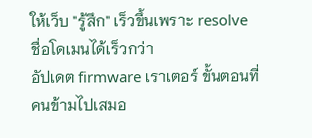ให้เว็บ "รู้สึก" เร็วขึ้นเพราะ resolve ชื่อโดเมนได้เร็วกว่า
อัปเดต firmware เราเตอร์ ขั้นตอนที่คนข้ามไปเสมอ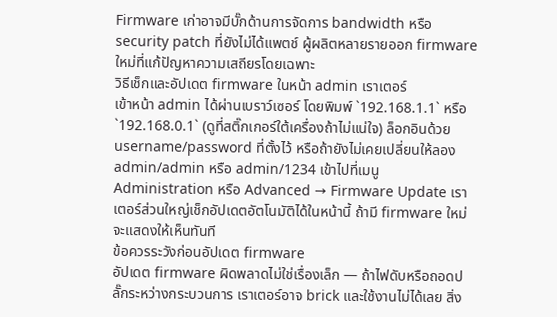Firmware เก่าอาจมีบั๊กด้านการจัดการ bandwidth หรือ security patch ที่ยังไม่ได้แพตช์ ผู้ผลิตหลายรายออก firmware ใหม่ที่แก้ปัญหาความเสถียรโดยเฉพาะ
วิธีเช็กและอัปเดต firmware ในหน้า admin เราเตอร์
เข้าหน้า admin ได้ผ่านเบราว์เซอร์ โดยพิมพ์ `192.168.1.1` หรือ `192.168.0.1` (ดูที่สติ๊กเกอร์ใต้เครื่องถ้าไม่แน่ใจ) ล็อกอินด้วย username/password ที่ตั้งไว้ หรือถ้ายังไม่เคยเปลี่ยนให้ลอง admin/admin หรือ admin/1234 เข้าไปที่เมนู Administration หรือ Advanced → Firmware Update เราเตอร์ส่วนใหญ่เช็กอัปเดตอัตโนมัติได้ในหน้านี้ ถ้ามี firmware ใหม่จะแสดงให้เห็นทันที
ข้อควรระวังก่อนอัปเดต firmware
อัปเดต firmware ผิดพลาดไม่ใช่เรื่องเล็ก — ถ้าไฟดับหรือถอดปลั๊กระหว่างกระบวนการ เราเตอร์อาจ brick และใช้งานไม่ได้เลย สิ่ง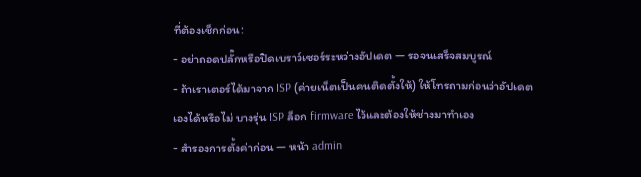ที่ต้องเช็กก่อน:
- อย่าถอดปลั๊กหรือปิดเบราว์เซอร์ระหว่างอัปเดต — รอจนเสร็จสมบูรณ์
- ถ้าเราเตอร์ได้มาจาก ISP (ค่ายเน็ตเป็นคนติดตั้งให้) ให้โทรถามก่อนว่าอัปเดตเองได้หรือไม่ บางรุ่น ISP ล็อก firmware ไว้และต้องให้ช่างมาทำเอง
- สำรองการตั้งค่าก่อน — หน้า admin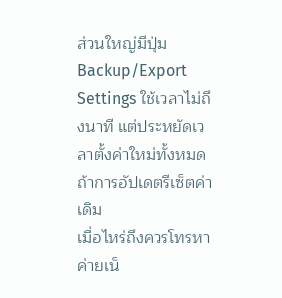ส่วนใหญ่มีปุ่ม Backup/Export Settings ใช้เวลาไม่ถึงนาที แต่ประหยัดเวลาตั้งค่าใหม่ทั้งหมดถ้าการอัปเดตรีเซ็ตค่าเดิม
เมื่อไหร่ถึงควรโทรหาค่ายเน็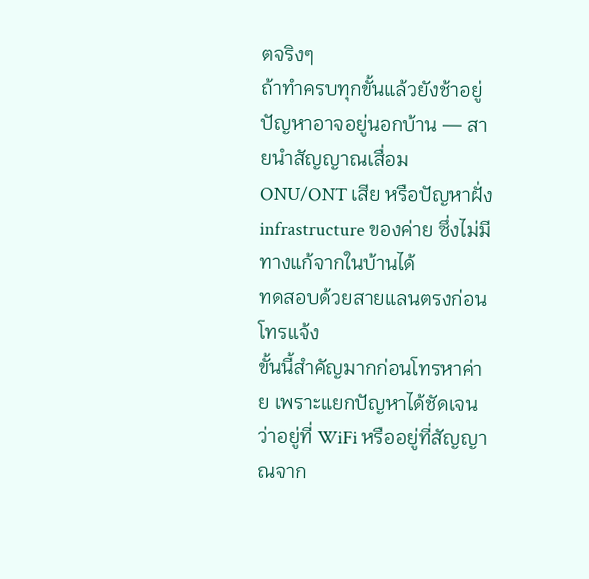ตจริงๆ
ถ้าทำครบทุกขั้นแล้วยังช้าอยู่ ปัญหาอาจอยู่นอกบ้าน — สายนำสัญญาณเสื่อม ONU/ONT เสีย หรือปัญหาฝั่ง infrastructure ของค่าย ซึ่งไม่มีทางแก้จากในบ้านได้
ทดสอบด้วยสายแลนตรงก่อนโทรแจ้ง
ขั้นนี้สำคัญมากก่อนโทรหาค่าย เพราะแยกปัญหาได้ชัดเจนว่าอยู่ที่ WiFi หรืออยู่ที่สัญญาณจาก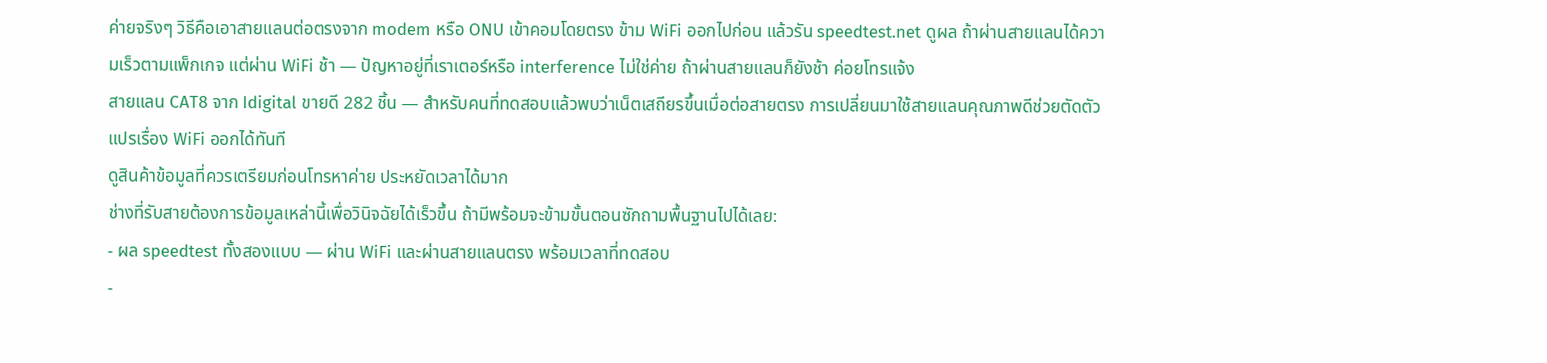ค่ายจริงๆ วิธีคือเอาสายแลนต่อตรงจาก modem หรือ ONU เข้าคอมโดยตรง ข้าม WiFi ออกไปก่อน แล้วรัน speedtest.net ดูผล ถ้าผ่านสายแลนได้ความเร็วตามแพ็กเกจ แต่ผ่าน WiFi ช้า — ปัญหาอยู่ที่เราเตอร์หรือ interference ไม่ใช่ค่าย ถ้าผ่านสายแลนก็ยังช้า ค่อยโทรแจ้ง
สายแลน CAT8 จาก Idigital ขายดี 282 ชิ้น — สำหรับคนที่ทดสอบแล้วพบว่าเน็ตเสถียรขึ้นเมื่อต่อสายตรง การเปลี่ยนมาใช้สายแลนคุณภาพดีช่วยตัดตัวแปรเรื่อง WiFi ออกได้ทันที
ดูสินค้าข้อมูลที่ควรเตรียมก่อนโทรหาค่าย ประหยัดเวลาได้มาก
ช่างที่รับสายต้องการข้อมูลเหล่านี้เพื่อวินิจฉัยได้เร็วขึ้น ถ้ามีพร้อมจะข้ามขั้นตอนซักถามพื้นฐานไปได้เลย:
- ผล speedtest ทั้งสองแบบ — ผ่าน WiFi และผ่านสายแลนตรง พร้อมเวลาที่ทดสอบ
-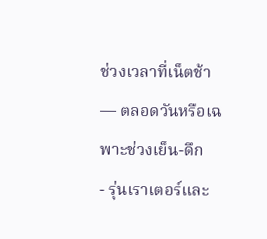ช่วงเวลาที่เน็ตช้า — ตลอดวันหรือเฉพาะช่วงเย็น-ดึก
- รุ่นเราเตอร์และ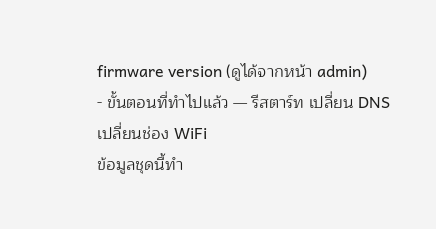firmware version (ดูได้จากหน้า admin)
- ขั้นตอนที่ทำไปแล้ว — รีสตาร์ท เปลี่ยน DNS เปลี่ยนช่อง WiFi
ข้อมูลชุดนี้ทำ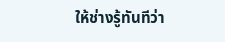ให้ช่างรู้ทันทีว่า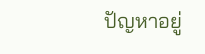ปัญหาอยู่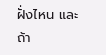ฝั่งไหน และถ้า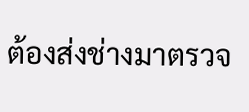ต้องส่งช่างมาตรวจ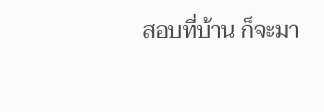สอบที่บ้าน ก็จะมา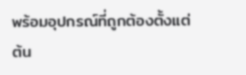พร้อมอุปกรณ์ที่ถูกต้องตั้งแต่ต้น